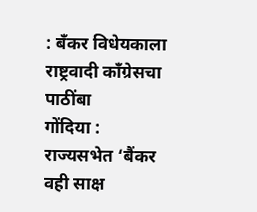: बँकर विधेयकाला राष्ट्रवादी काँग्रेसचा पाठींबा
गोंदिया : राज्यसभेत ‘बैंकर वही साक्ष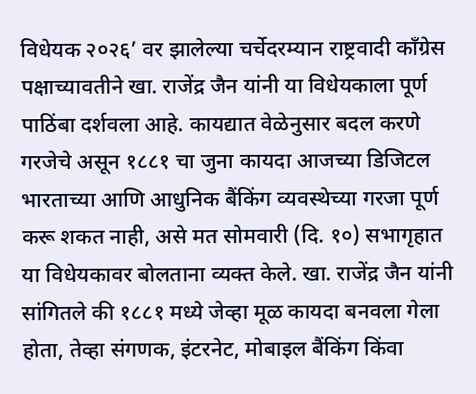विधेयक २०२६’ वर झालेल्या चर्चेदरम्यान राष्ट्रवादी काँग्रेस पक्षाच्यावतीने खा. राजेंद्र जैन यांनी या विधेयकाला पूर्ण पाठिंबा दर्शवला आहे. कायद्यात वेळेनुसार बदल करणे गरजेचे असून १८८१ चा जुना कायदा आजच्या डिजिटल भारताच्या आणि आधुनिक बैंकिंग व्यवस्थेच्या गरजा पूर्ण करू शकत नाही, असे मत सोमवारी (दि. १०) सभागृहात या विधेयकावर बोलताना व्यक्त केले. खा. राजेंद्र जैन यांनी सांगितले की १८८१ मध्ये जेव्हा मूळ कायदा बनवला गेला होता, तेव्हा संगणक, इंटरनेट, मोबाइल बैंकिंग किंवा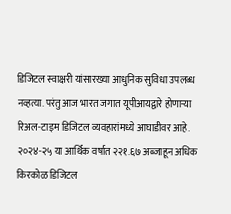डिजिटल स्वाक्षरी यांसारख्या आधुनिक सुविधा उपलब्ध नव्हत्या. परंतु आज भारत जगात यूपीआयद्वारे होणाऱ्या रिअल-टाइम डिजिटल व्यवहारांमध्ये आघाडीवर आहे. २०२४-२५ या आर्थिक वर्षात २२१.६७ अब्जाहून अधिक किरकोळ डिजिटल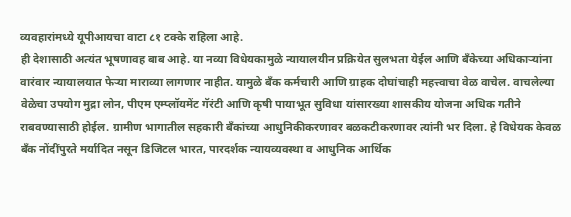व्यवहारांमध्ये यूपीआयचा वाटा ८१ टक्के राहिला आहे.
ही देशासाठी अत्यंत भूषणावह बाब आहे. या नव्या विधेयकामुळे न्यायालयीन प्रक्रियेत सुलभता येईल आणि बँकेच्या अधिकाऱ्यांना वारंवार न्यायालयात फेऱ्या माराव्या लागणार नाहीत. यामुळे बँक कर्मचारी आणि ग्राहक दोघांचाही महत्त्वाचा वेळ वाचेल. वाचलेल्या वेळेचा उपयोग मुद्रा लोन, पीएम एम्प्लॉयमेंट गॅरंटी आणि कृषी पायाभूत सुविधा यांसारख्या शासकीय योजना अधिक गतीने राबवण्यासाठी होईल. ग्रामीण भागातील सहकारी बँकांच्या आधुनिकीकरणावर बळकटीकरणावर त्यांनी भर दिला. हे विधेयक केवळ बँक नोंदींपुरते मर्यादित नसून डिजिटल भारत, पारदर्शक न्यायव्यवस्था व आधुनिक आर्थिक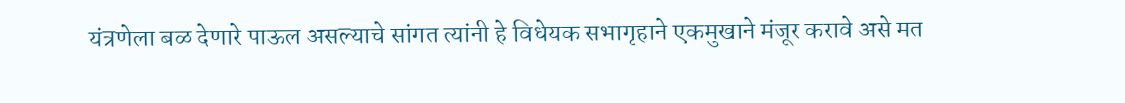यंत्रणेला बळ देणारे पाऊल असल्याचे सांगत त्यांनी हे विधेयक सभागृहाने एकमुखाने मंजूर करावे असे मत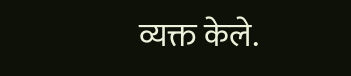व्यक्त केले.